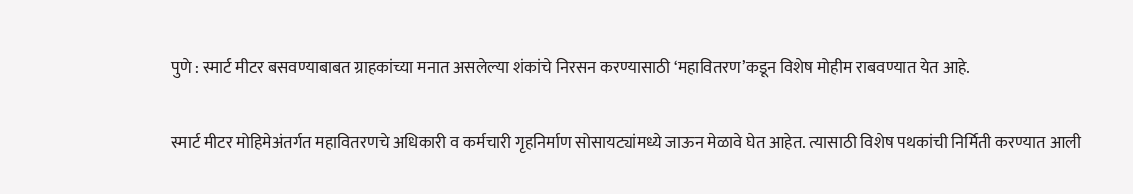पुणे : स्मार्ट मीटर बसवण्याबाबत ग्राहकांच्या मनात असलेल्या शंकांचे निरसन करण्यासाठी ‘महावितरण’कडून विशेष मोहीम राबवण्यात येत आहे.

स्मार्ट मीटर मोहिमेअंतर्गत महावितरणचे अधिकारी व कर्मचारी गृहनिर्माण सोसायट्यांमध्ये जाऊन मेळावे घेत आहेत. त्यासाठी विशेष पथकांची निर्मिती करण्यात आली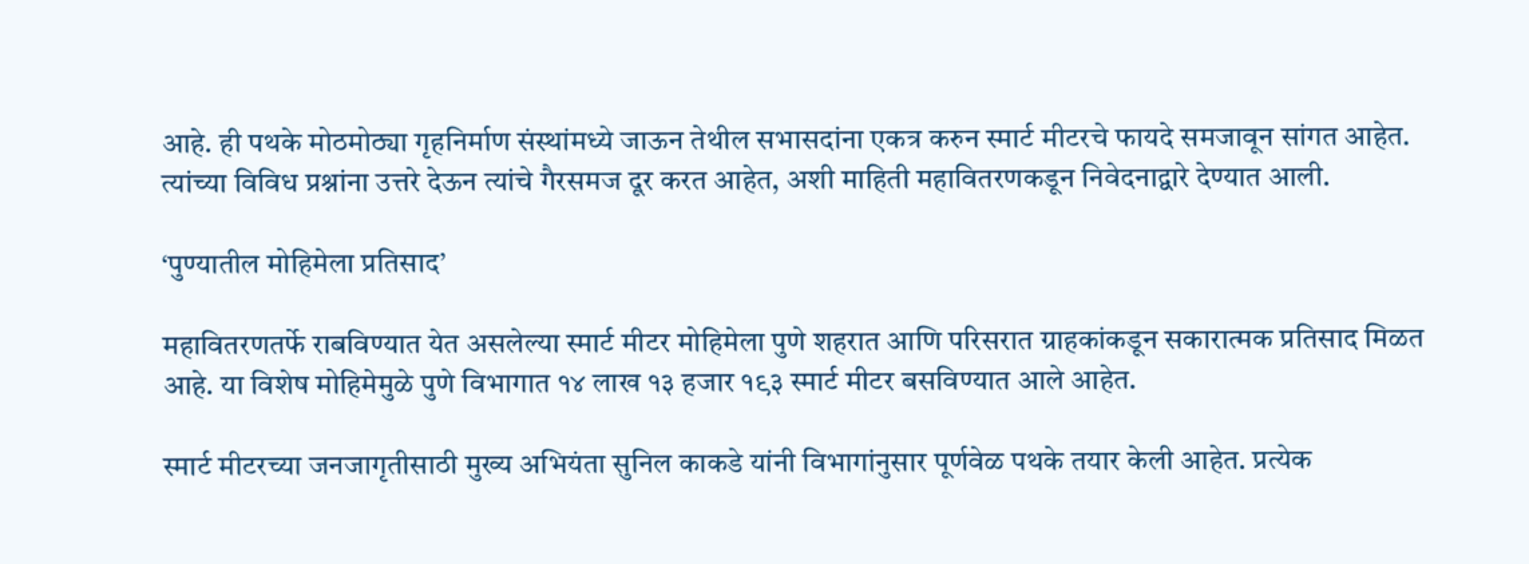आहे. ही पथके मोठमोठ्या गृहनिर्माण संस्थांमध्ये जाऊन तेथील सभासदांना एकत्र करुन स्मार्ट मीटरचे फायदे समजावून सांगत आहेत. त्यांच्या विविध प्रश्नांना उत्तरे देऊन त्यांचे गैरसमज दूर करत आहेत, अशी माहिती महावितरणकडून निवेदनाद्वारे देण्यात आली.

‘पुण्यातील मोहिमेला प्रतिसाद’

महावितरणतर्फे राबविण्यात येत असलेल्या स्मार्ट मीटर मोहिमेला पुणे शहरात आणि परिसरात ग्राहकांकडून सकारात्मक प्रतिसाद मिळत आहे. या विशेष मोहिमेमुळे पुणे विभागात १४ लाख १३ हजार १९३ स्मार्ट मीटर बसविण्यात आले आहेत.

स्मार्ट मीटरच्या जनजागृतीसाठी मुख्य अभियंता सुनिल काकडे यांनी विभागांनुसार पूर्णवेळ पथके तयार केली आहेत. प्रत्येक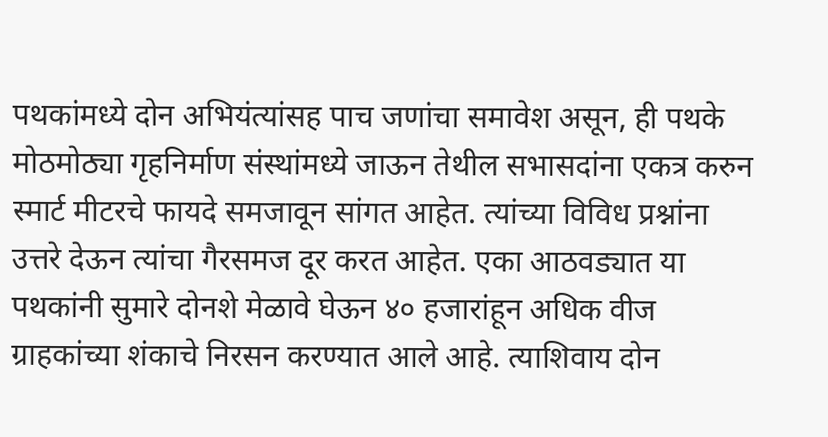पथकांमध्ये दोन अभियंत्यांसह पाच जणांचा समावेश असून, ही पथके मोठमोठ्या गृहनिर्माण संस्थांमध्ये जाऊन तेथील सभासदांना एकत्र करुन स्मार्ट मीटरचे फायदे समजावून सांगत आहेत. त्यांच्या विविध प्रश्नांना उत्तरे देऊन त्यांचा गैरसमज दूर करत आहेत. एका आठवड्यात या पथकांनी सुमारे दोनशे मेळावे घेऊन ४० हजारांहून अधिक वीज ग्राहकांच्या शंकाचे निरसन करण्यात आले आहे. त्याशिवाय दोन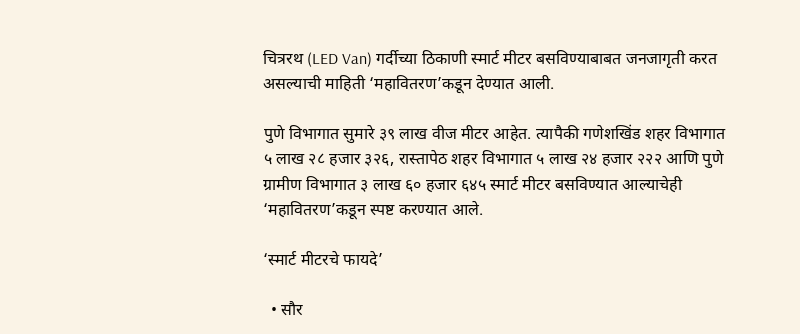चित्ररथ (LED Van) गर्दीच्या ठिकाणी स्मार्ट मीटर बसविण्याबाबत जनजागृती करत असल्याची माहिती ‘महावितरण’कडून देण्यात आली.

पुणे विभागात सुमारे ३९ लाख वीज मीटर आहेत. त्यापैकी गणेशखिंड शहर विभागात ५ लाख २८ हजार ३२६, रास्तापेठ शहर विभागात ५ लाख २४ हजार २२२ आणि पुणे ग्रामीण विभागात ३ लाख ६० हजार ६४५ स्मार्ट मीटर बसविण्यात आल्याचेही ‘महावितरण’कडून स्पष्ट करण्यात आले.

‘स्मार्ट मीटरचे फायदे’

  • सौर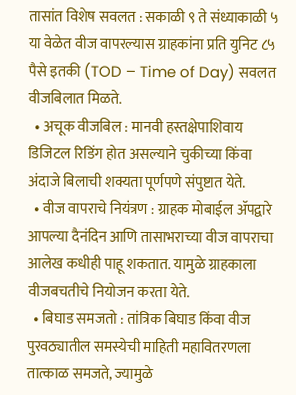तासांत विशेष सवलत : सकाळी ९ ते संध्याकाळी ५ या वेळेत वीज वापरल्यास ग्राहकांना प्रति युनिट ८५ पैसे इतकी (TOD – Time of Day) सवलत वीजबिलात मिळते.
  • अचूक वीजबिल : मानवी हस्तक्षेपाशिवाय डिजिटल रिडिंग होत असल्याने चुकीच्या किंवा अंदाजे बिलाची शक्यता पूर्णपणे संपुष्टात येते.
  • वीज वापराचे नियंत्रण : ग्राहक मोबाईल ॲपद्वारे आपल्या दैनंदिन आणि तासाभराच्या वीज वापराचा आलेख कधीही पाहू शकतात. यामुळे ग्राहकाला वीजबचतीचे नियोजन करता येते.
  • बिघाड समजतो : तांत्रिक बिघाड किंवा वीज पुरवठ्यातील समस्येची माहिती महावितरणला तात्काळ समजते, ज्यामुळे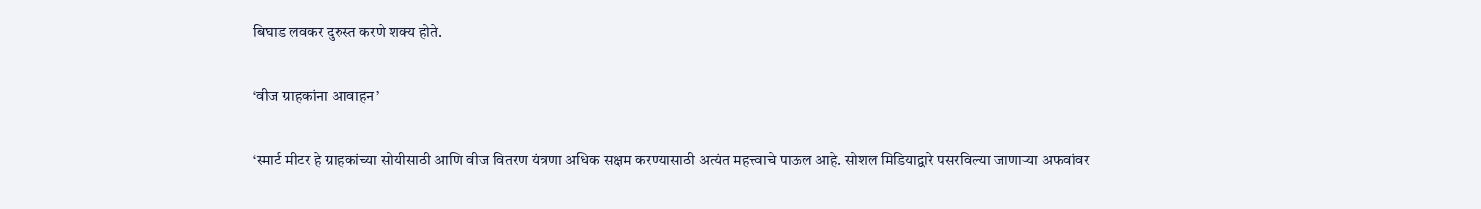बिघाड लवकर दुरुस्त करणे शक्य होते.

‘वीज ग्राहकांना आवाहन’

‘स्मार्ट मीटर हे ग्राहकांच्या सोयीसाठी आणि वीज वितरण यंत्रणा अधिक सक्षम करण्यासाठी अत्यंत महत्त्वाचे पाऊल आहे. सोशल मिडियाद्वारे पसरविल्या जाणाऱ्या अफवांवर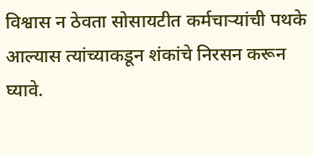विश्वास न ठेवता सोसायटीत कर्मचाऱ्यांची पथके आल्यास त्यांच्याकडून शंकांचे निरसन करून घ्यावे.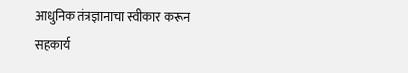आधुनिक तंत्रज्ञानाचा स्वीकार करून सहकार्य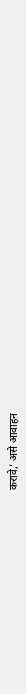करावे,’ असे आवाहन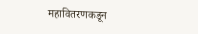महावितरणकडून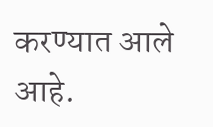करण्यात आले आहे.